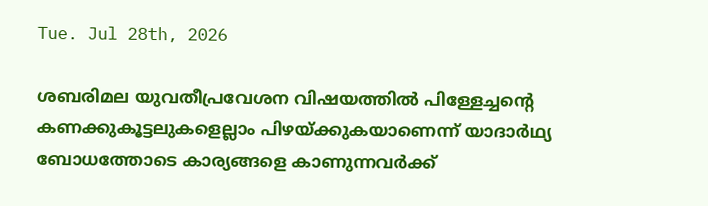Tue. Jul 28th, 2026

ശബരിമല യുവതീപ്രവേശന വിഷയത്തില്‍ പിള്ളേച്ചന്റെ കണക്കുകൂട്ടലുകളെല്ലാം പിഴയ്ക്കുകയാണെന്ന് യാദാർഥ്യ ബോധത്തോടെ കാര്യങ്ങളെ കാണുന്നവർക്ക്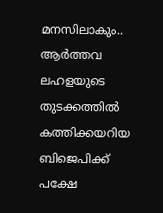മനസിലാകും.. ആർത്തവ ലഹളയുടെ തുടക്കത്തില്‍ കത്തിക്കയറിയ ബിജെപിക്ക് പക്ഷേ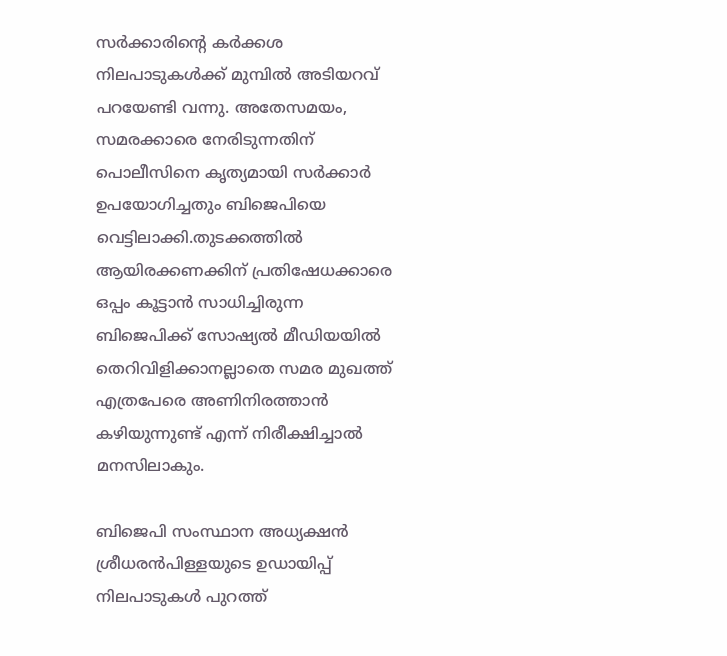സര്‍ക്കാരിന്റെ കര്‍ക്കശ നിലപാടുകള്‍ക്ക് മുമ്പില്‍ അടിയറവ് പറയേണ്ടി വന്നു. അതേസമയം, സമരക്കാരെ നേരിടുന്നതിന് പൊലീസിനെ കൃത്യമായി സര്‍ക്കാര്‍ ഉപയോഗിച്ചതും ബിജെപിയെ വെട്ടിലാക്കി.തുടക്കത്തില്‍ ആയിരക്കണക്കിന് പ്രതിഷേധക്കാരെ ഒപ്പം കൂട്ടാന്‍ സാധിച്ചിരുന്ന ബിജെപിക്ക് സോഷ്യൽ മീഡിയയിൽ തെറിവിളിക്കാനല്ലാതെ സമര മുഖത്ത് എത്രപേരെ അണിനിരത്താൻ കഴിയുന്നുണ്ട് എന്ന് നിരീക്ഷിച്ചാൽ മനസിലാകും.

ബിജെപി സംസ്ഥാന അധ്യക്ഷന്‍ ശ്രീധരന്‍പിള്ളയുടെ ഉഡായിപ്പ് നിലപാടുകൾ പുറത്ത്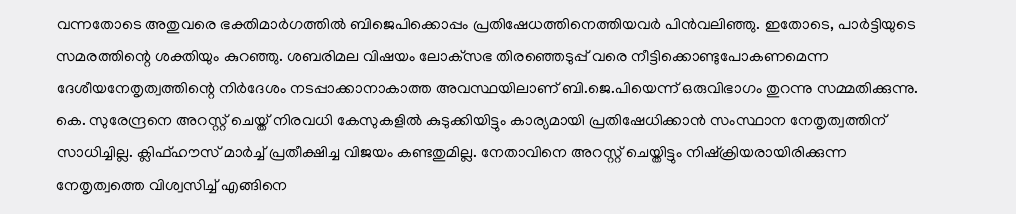വന്നതോടെ അതുവരെ ഭക്തിമാര്‍ഗത്തില്‍ ബിജെപിക്കൊപ്പം പ്രതിഷേധത്തിനെത്തിയവര്‍ പിന്‍വലിഞ്ഞു. ഇതോടെ, പാര്‍ട്ടിയുടെ സമരത്തിന്റെ ശക്തിയും കുറഞ്ഞു. ശബരിമല വിഷയം ലോക്‌സഭ തിരഞ്ഞെടുപ്പ് വരെ നീട്ടിക്കൊണ്ടുപോകണമെന്ന ദേശീയനേതൃത്വത്തിന്റെ നിര്‍ദേശം നടപ്പാക്കാനാകാത്ത അവസ്ഥയിലാണ് ബി.ജെ.പിയെന്ന് ഒരുവിഭാഗം തുറന്നു സമ്മതിക്കുന്നു. കെ. സുരേന്ദ്രനെ അറസ്റ്റ് ചെയ്ത് നിരവധി കേസുകളില്‍ കുടുക്കിയിട്ടും കാര്യമായി പ്രതിഷേധിക്കാന്‍ സംസ്ഥാന നേതൃത്വത്തിന് സാധിച്ചില്ല. ക്ലിഫ്ഹൗസ് മാര്‍ച്ച് പ്രതീക്ഷിച്ച വിജയം കണ്ടതുമില്ല. നേതാവിനെ അറസ്റ്റ് ചെയ്തിട്ടും നിഷ്‌ക്രിയരായിരിക്കുന്ന നേതൃത്വത്തെ വിശ്വസിച്ച് എങ്ങിനെ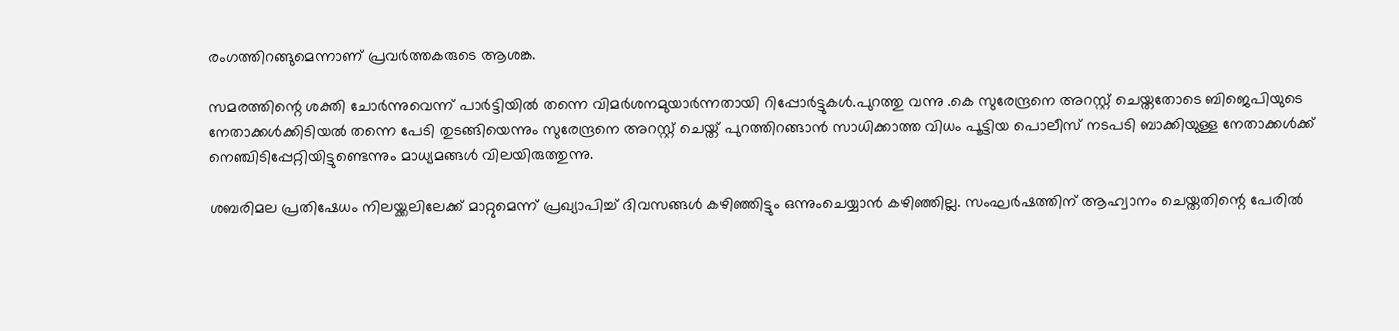രംഗത്തിറങ്ങുമെന്നാണ് പ്രവര്‍ത്തകരുടെ ആശങ്ക.

സമരത്തിന്റെ ശക്തി ചോര്‍ന്നുവെന്ന് പാര്‍ട്ടിയില്‍ തന്നെ വിമര്‍ശനമുയാർന്നതായി റിപ്പോര്‍ട്ടുകള്‍.പുറത്തു വന്നു .കെ സുരേന്ദ്രനെ അറസ്റ്റ് ചെയ്തതോടെ ബിജെപിയുടെ നേതാക്കള്‍ക്കിടിയല്‍ തന്നെ പേടി തുടങ്ങിയെന്നും സുരേന്ദ്രനെ അറസ്റ്റ് ചെയ്ത് പുറത്തിറങ്ങാന്‍ സാധിക്കാത്ത വിധം പൂട്ടിയ പൊലീസ് നടപടി ബാക്കിയുള്ള നേതാക്കള്‍ക്ക് നെഞ്ചിടിപ്പേറ്റിയിട്ടുണ്ടെന്നും മാധ്യമങ്ങൾ വിലയിരുത്തുന്നു.

ശബരിമല പ്രതിഷേധം നിലയ്ക്കലിലേക്ക് മാറ്റുമെന്ന് പ്രഖ്യാപിച്ച് ദിവസങ്ങള്‍ കഴിഞ്ഞിട്ടും ഒന്നുംചെയ്യാന്‍ കഴിഞ്ഞില്ല. സംഘര്‍ഷത്തിന് ആഹ്വാനം ചെയ്തതിന്റെ പേരില്‍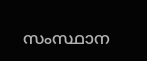സംസ്ഥാന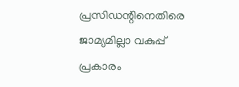പ്രസിഡന്റിനെതിരെ ജാമ്യമില്ലാ വകുപ്പ് പ്രകാരം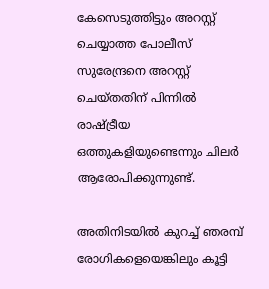കേസെടുത്തിട്ടും അറസ്റ്റ് ചെയ്യാത്ത പോലീസ് സുരേന്ദ്രനെ അറസ്റ്റ് ചെയ്തതിന് പിന്നിൽ രാഷ്ട്രീയ ഒത്തുകളിയുണ്ടെന്നും ചിലര്‍ ആരോപിക്കുന്നുണ്ട്.

അതിനിടയിൽ കുറച്ച് ഞരമ്പ് രോഗികളെയെങ്കിലും കൂട്ടി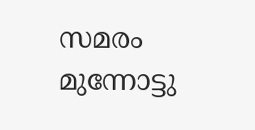സമരം മുന്നോട്ടു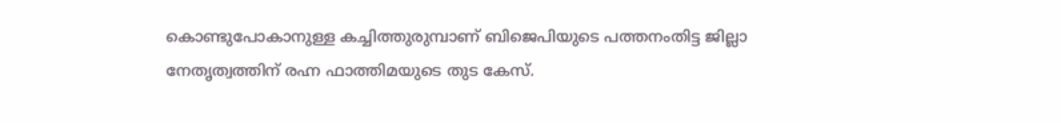കൊണ്ടുപോകാനുള്ള കച്ചിത്തുരുമ്പാണ് ബിജെപിയുടെ പത്തനംതിട്ട ജില്ലാ നേതൃത്വത്തിന് രഹ്ന ഫാത്തിമയുടെ തുട കേസ്.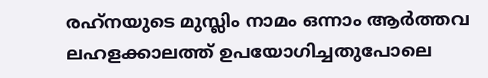രഹ്‌നയുടെ മുസ്ലിം നാമം ഒന്നാം ആർത്തവ ലഹളക്കാലത്ത് ഉപയോഗിച്ചതുപോലെ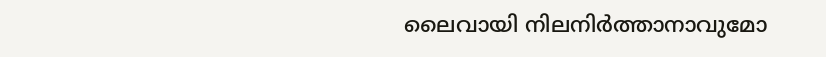ലൈവായി നിലനിർത്താനാവുമോ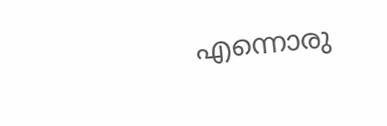എന്നൊരു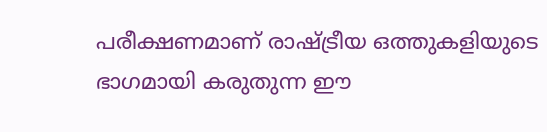പരീക്ഷണമാണ് രാഷ്ട്രീയ ഒത്തുകളിയുടെ ഭാഗമായി കരുതുന്ന ഈ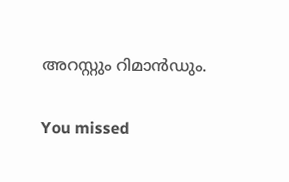അറസ്റ്റും റിമാൻഡും.

You missed